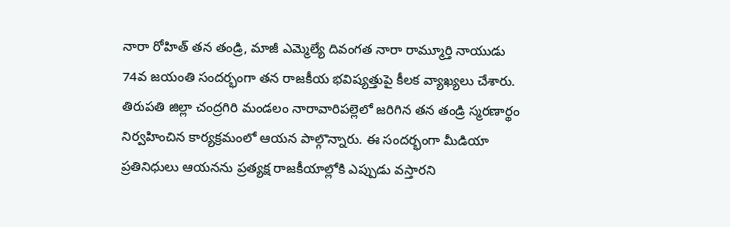నారా రోహిత్ తన తండ్రి, మాజీ ఎమ్మెల్యే దివంగత నారా రామ్మూర్తి నాయుడు 74వ జయంతి సందర్భంగా తన రాజకీయ భవిష్యత్తుపై కీలక వ్యాఖ్యలు చేశారు. తిరుపతి జిల్లా చంద్రగిరి మండలం నారావారిపల్లెలో జరిగిన తన తండ్రి స్మరణార్థం నిర్వహించిన కార్యక్రమంలో ఆయన పాల్గొన్నారు. ఈ సందర్భంగా మీడియా ప్రతినిధులు ఆయనను ప్రత్యక్ష రాజకీయాల్లోకి ఎప్పుడు వస్తారని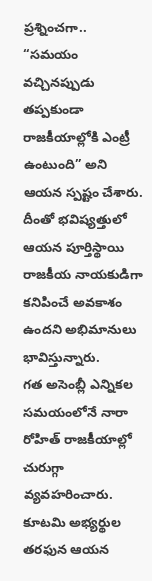ప్రశ్నించగా.. “సమయం వచ్చినప్పుడు తప్పకుండా రాజకీయాల్లోకి ఎంట్రీ ఉంటుంది” అని ఆయన స్పష్టం చేశారు. దీంతో భవిష్యత్తులో ఆయన పూర్తిస్థాయి రాజకీయ నాయకుడిగా కనిపించే అవకాశం ఉందని అభిమానులు భావిస్తున్నారు.
గత అసెంబ్లీ ఎన్నికల సమయంలోనే నారా రోహిత్ రాజకీయాల్లో చురుగ్గా వ్యవహరించారు. కూటమి అభ్యర్థుల తరఫున ఆయన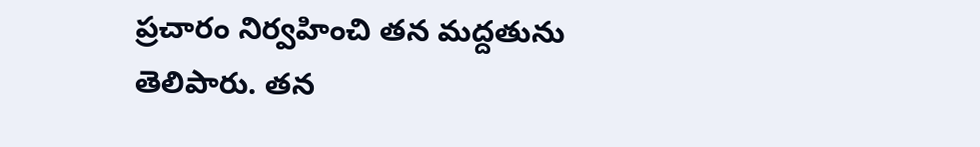ప్రచారం నిర్వహించి తన మద్దతును తెలిపారు. తన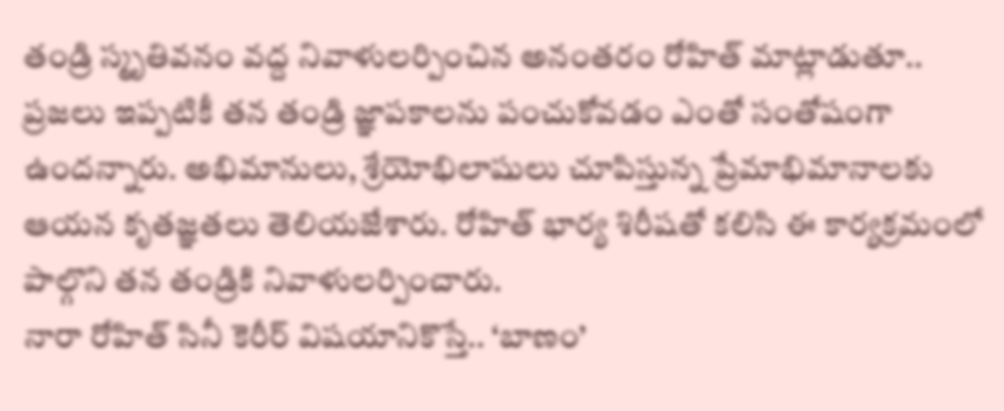తండ్రి స్మృతివనం వద్ద నివాళులర్పించిన అనంతరం రోహిత్ మాట్లాడుతూ.. ప్రజలు ఇప్పటికీ తన తండ్రి జ్ఞాపకాలను పంచుకోవడం ఎంతో సంతోషంగా ఉందన్నారు. అభిమానులు, శ్రేయోభిలాషులు చూపిస్తున్న ప్రేమాభిమానాలకు ఆయన కృతజ్ఞతలు తెలియజేశారు. రోహిత్ భార్య శిరీషతో కలిసి ఈ కార్యక్రమంలో పాల్గొని తన తండ్రికి నివాళులర్పించారు.
నారా రోహిత్ సినీ కెరీర్ విషయానికొస్తే.. ‘బాణం’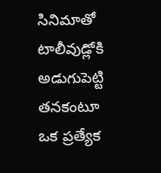సినిమాతో టాలీవుడ్లోకి అడుగుపెట్టి తనకంటూ ఒక ప్రత్యేక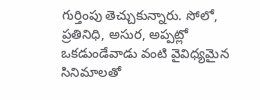గుర్తింపు తెచ్చుకున్నారు. సోలో, ప్రతినిధి, అసుర, అప్పట్లో ఒకడుండేవాడు వంటి వైవిధ్యమైన సినిమాలతో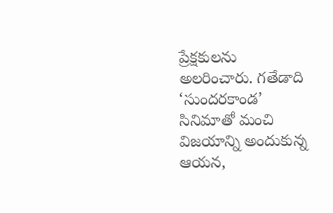ప్రేక్షకులను అలరించారు. గతేడాది ‘సుందరకాండ’ సినిమాతో మంచి విజయాన్ని అందుకున్న ఆయన,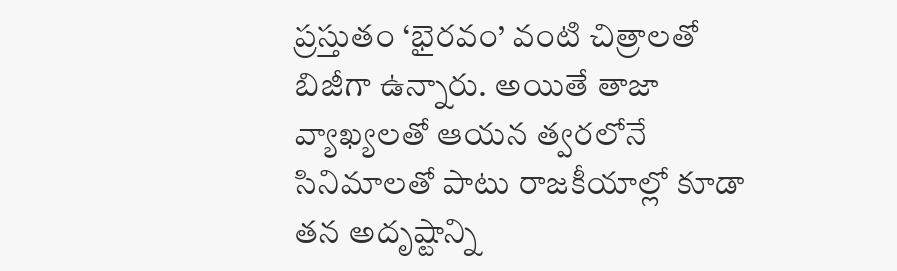ప్రస్తుతం ‘భైరవం’ వంటి చిత్రాలతో బిజీగా ఉన్నారు. అయితే తాజా వ్యాఖ్యలతో ఆయన త్వరలోనే సినిమాలతో పాటు రాజకీయాల్లో కూడా తన అదృష్టాన్ని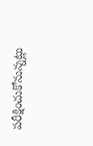పరీక్షించుకోనున్నట్లు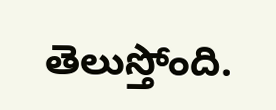తెలుస్తోంది.